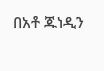በአቶ ጁነዲን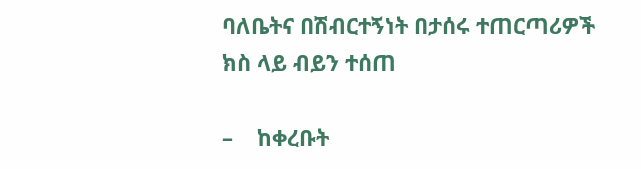ባለቤትና በሽብርተኝነት በታሰሩ ተጠርጣሪዎች ክስ ላይ ብይን ተሰጠ

–    ከቀረቡት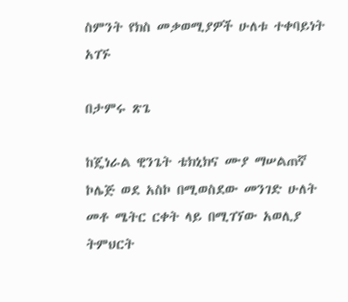ስምንት የክስ መቃወሚያዎች ሁለቱ ተቀባይነት አገኙ

በታምሩ ጽጌ

ከጄነራል ዊንጌት ቴክኒክና ሙያ ማሠልጠኛ ኮሌጅ ወደ አስኮ በሚወስደው መንገድ ሁለት መቶ ሜትር ርቀት ላይ በሚገኘው አወሊያ ትምህርት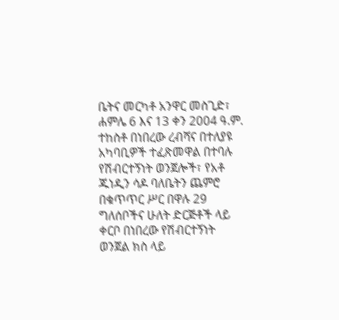ቤትና መርካቶ አንዋር መስጊድ፣ ሐምሌ 6 እና 13 ቀን 2004 ዓ.ም. ተከስቶ በነበረው ረብሻና በተለያዩ አካባቢዎች ተፈጽመዋል በተባሉ የሽብርተኝነት ወንጀሎች፣ የአቶ ጁነዲን ሳዶ ባለቤትን ጨምሮ በቁጥጥር ሥር በዋሉ 29 ግለሰቦችና ሁለት ድርጅቶች ላይ ቀርቦ በነበረው የሽብርተኝነት ወንጀል ክስ ላይ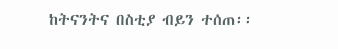ከትናንትና በስቲያ ብይን ተሰጠ፡፡